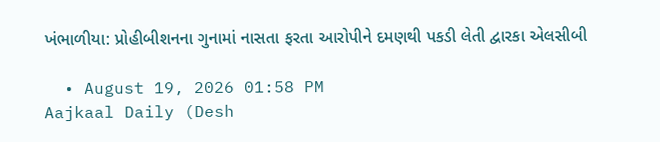ખંભાળીયા: પ્રોહીબીશનના ગુનામાં નાસતા ફરતા આરોપીને દમણથી પકડી લેતી દ્વારકા એલસીબી

  • August 19, 2026 01:58 PM
Aajkaal Daily (Desh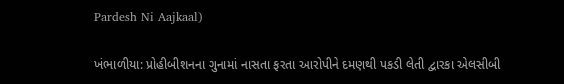Pardesh Ni Aajkaal)

ખંભાળીયા: પ્રોહીબીશનના ગુનામાં નાસતા ફરતા આરોપીને દમણથી પકડી લેતી દ્વારકા એલસીબી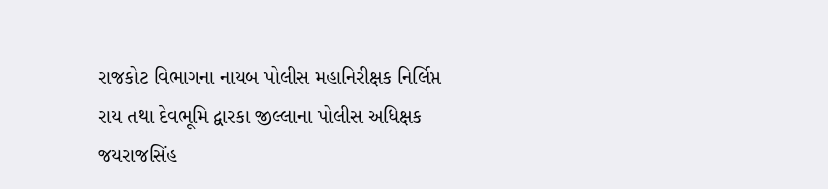રાજકોટ વિભાગના નાયબ પોલીસ મહાનિરીક્ષક નિર્લિપ્ત રાય તથા દેવભૂમિ દ્વારકા જીલ્લાના પોલીસ અધિક્ષક જયરાજસિંહ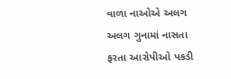વાળા નાઓએ અલગ અલગ ગુનામાં નાસતા ફરતા આરોપીઓ પકડી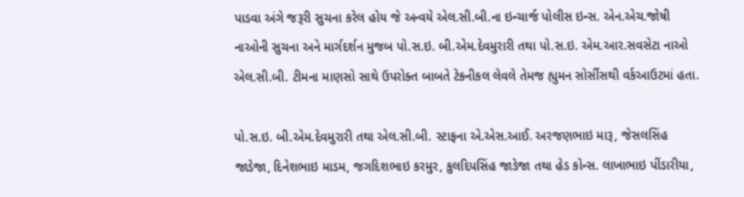પાડવા અંગે જરૂરી સુચના કરેલ હોય જે અન્વયે એલ.સી.બી.ના ઇન્ચાર્જ પોલીસ ઇન્સ. એન.એચ.જોષી નાઓની સુચના અને માર્ગદર્શન મુજબ પો.સ.ઇ. બી.એમ.દેવમુરારી તથા પો.સ.ઇ. એમ.આર.સવસેટા નાઓ એલ.સી.બી. ટીમના માણસો સાથે ઉપરોક્ત બાબતે ટેકનીકલ લેવલે તેમજ હ્યુમન સોર્સીસથી વર્કઆઉટમાં હતા.

પો.સ.ઇ. બી.એમ.દેવમુરારી તથા એલ.સી.બી. સ્ટાફના એ.એસ.આઈ. અરજણભાઇ મારૂ, જેસલસિંહ જાડેજા, દિનેશભાઇ માડમ, જગદિશભાઇ કરમુર, કુલદિપસિંહ જાડેજા તથા હેડ કોન્સ. લાખાભાઇ પીંડારીયા,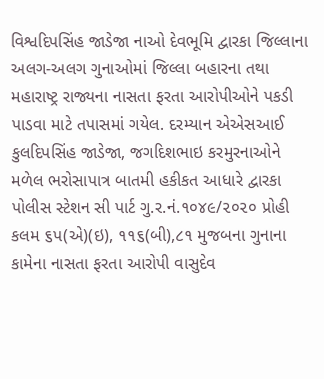વિશ્વદિપસિંહ જાડેજા નાઓ દેવભૂમિ દ્વારકા જિલ્લાના અલગ-અલગ ગુનાઓમાં જિલ્લા બહારના તથા મહારાષ્ટ્ર રાજ્યના નાસતા ફરતા આરોપીઓને પકડી પાડવા માટે તપાસમાં ગયેલ. દરમ્યાન એએસઆઈ કુલદિપસિંહ જાડેજા, જગદિશભાઇ કરમુરનાઓને મળેલ ભરોસાપાત્ર બાતમી હકીકત આધારે દ્વારકા પોલીસ સ્ટેશન સી પાર્ટ ગુ.ર.નં.૧૦૪૯/૨૦૨૦ પ્રોહી કલમ ૬પ(એ)(ઇ), ૧૧૬(બી),૮૧ મુજબના ગુનાના કામેના નાસતા ફરતા આરોપી વાસુદેવ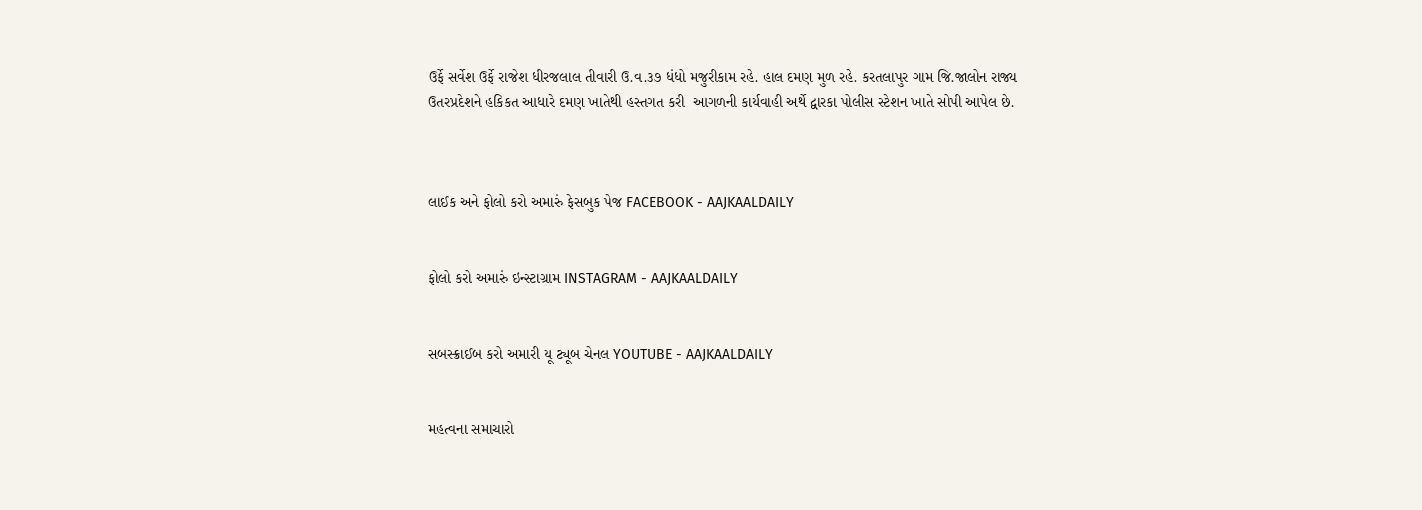ઉર્ફે સર્વેશ ઉર્ફે રાજેશ ધીરજલાલ તીવારી ઉ.વ.૩૭ ધંધો મજુરીકામ રહે. હાલ દમણ મુળ રહે. કરતલાપુર ગામ જિ.જાલોન રાજ્ય ઉતરપ્રદેશને હકિકત આધારે દમણ ખાતેથી હસ્તગત કરી  આગળની કાર્યવાહી અર્થે દ્વારકા પોલીસ સ્ટેશન ખાતે સોપી આપેલ છે.



લાઈક અને ફોલો કરો અમારું ફેસબુક પેજ FACEBOOK - AAJKAALDAILY


ફોલો કરો અમારું ઇન્સ્ટાગ્રામ INSTAGRAM - AAJKAALDAILY


સબસ્ક્રાઈબ કરો અમારી યૂ ટ્યૂબ ચેનલ YOUTUBE - AAJKAALDAILY


મહત્વના સમાચારો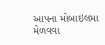આપના મોબાઇલમા મેળવવા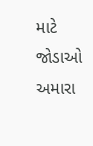માટે જોડાઓ અમારા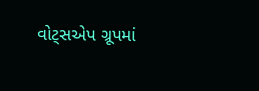વોટ્સએપ ગ્રૂપમાં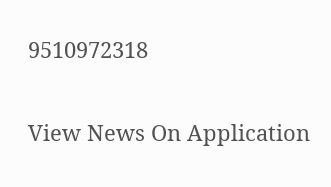9510972318

View News On Application